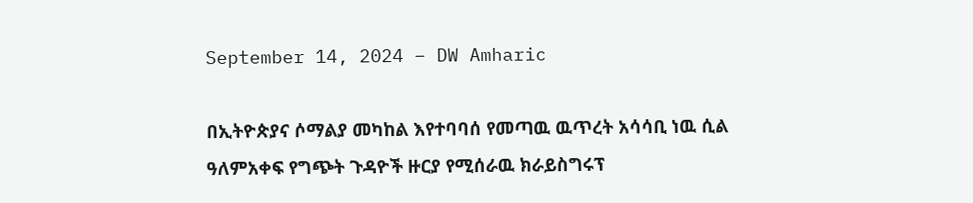September 14, 2024 – DW Amharic

በኢትዮጵያና ሶማልያ መካከል እየተባባሰ የመጣዉ ዉጥረት አሳሳቢ ነዉ ሲል ዓለምአቀፍ የግጭት ጉዳዮች ዙርያ የሚሰራዉ ክራይስግሩፕ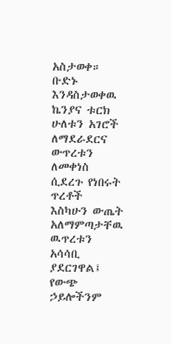አስታወቀ። ቡድኑ እንዳስታወቀዉ ኬንያና ቱርክ ሁለቱን አገሮች ለማደራደርና ውጥረቱን ለመቀነስ ሲደረጉ የነበሩት ጥረቶች እስካሁን ውጤት አለማምጣታቸዉ ዉጥረቱን አሳሳቢ ያደርገዋል፤ የውጭ ኃይሎችንም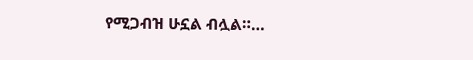የሚጋብዝ ሁኗል ብሏል።…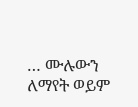… ሙሉውን ለማየት ወይም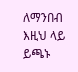ለማንበብ እዚህ ላይ ይጫኑ